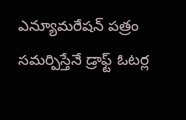ఎన్యూమరేషన్ పత్రం సమర్పిస్తేనే డ్రాఫ్ట్ ఓటర్ల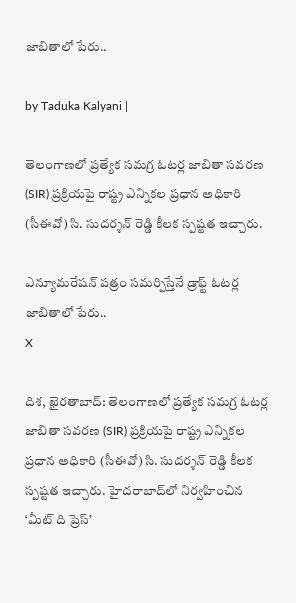జాబితాలో పేరు..

by Taduka Kalyani |

తెలంగాణలో ప్రత్యేక సమగ్ర ఓటర్ల జాబితా సవరణ (SIR) ప్రక్రియపై రాష్ట్ర ఎన్నికల ప్రధాన అధికారి (సీఈవో) సి. సుదర్శన్ రెడ్డి కీలక స్పష్టత ఇచ్చారు.

ఎన్యూమరేషన్ పత్రం సమర్పిస్తేనే డ్రాఫ్ట్ ఓటర్ల జాబితాలో పేరు..
X

దిశ, ఖైరతాబాద్: తెలంగాణలో ప్రత్యేక సమగ్ర ఓటర్ల జాబితా సవరణ (SIR) ప్రక్రియపై రాష్ట్ర ఎన్నికల ప్రధాన అధికారి (సీఈవో) సి. సుదర్శన్ రెడ్డి కీలక స్పష్టత ఇచ్చారు. హైదరాబాద్‌లో నిర్వహించిన ‘మీట్ ది ప్రెస్’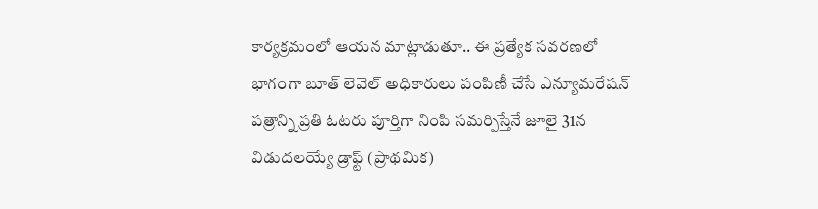కార్యక్రమంలో ఆయన మాట్లాడుతూ.. ఈ ప్రత్యేక సవరణలో భాగంగా బూత్ లెవెల్ అధికారులు పంపిణీ చేసే ఎన్యూమరేషన్ పత్రాన్ని ప్రతి ఓటరు పూర్తిగా నింపి సమర్పిస్తేనే జూలై 31న విడుదలయ్యే డ్రాఫ్ట్ (ప్రాథమిక)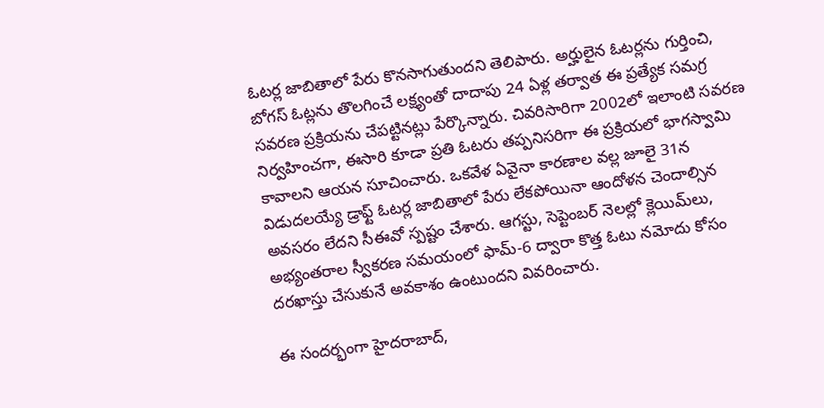ఓటర్ల జాబితాలో పేరు కొనసాగుతుందని తెలిపారు. అర్హులైన ఓటర్లను గుర్తించి, బోగస్ ఓట్లను తొలగించే లక్ష్యంతో దాదాపు 24 ఏళ్ల తర్వాత ఈ ప్రత్యేక సమగ్ర సవరణ ప్రక్రియను చేపట్టినట్లు పేర్కొన్నారు. చివరిసారిగా 2002లో ఇలాంటి సవరణ నిర్వహించగా, ఈసారి కూడా ప్రతి ఓటరు తప్పనిసరిగా ఈ ప్రక్రియలో భాగస్వామి కావాలని ఆయన సూచించారు. ఒకవేళ ఏవైనా కారణాల వల్ల జూలై 31న విడుదలయ్యే డ్రాఫ్ట్ ఓటర్ల జాబితాలో పేరు లేకపోయినా ఆందోళన చెందాల్సిన అవసరం లేదని సీఈవో స్పష్టం చేశారు. ఆగస్టు, సెప్టెంబర్ నెలల్లో క్లెయిమ్‌లు, అభ్యంతరాల స్వీకరణ సమయంలో ఫామ్-6 ద్వారా కొత్త ఓటు నమోదు కోసం దరఖాస్తు చేసుకునే అవకాశం ఉంటుందని వివరించారు.

ఈ సందర్భంగా హైదరాబాద్,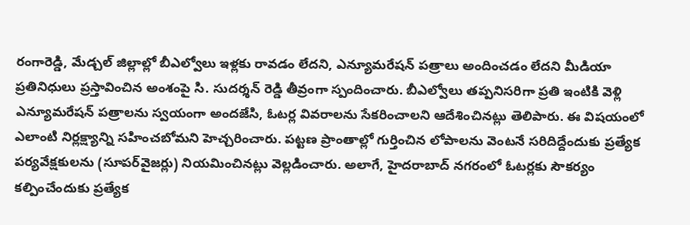రంగారెడ్డి, మేడ్చల్ జిల్లాల్లో బీఎల్వోలు ఇళ్లకు రావడం లేదని, ఎన్యూమరేషన్ పత్రాలు అందించడం లేదని మీడియా ప్రతినిధులు ప్రస్తావించిన అంశంపై సి. సుదర్శన్ రెడ్డి తీవ్రంగా స్పందించారు. బీఎల్వోలు తప్పనిసరిగా ప్రతి ఇంటికి వెళ్లి ఎన్యూమరేషన్ పత్రాలను స్వయంగా అందజేసి, ఓటర్ల వివరాలను సేకరించాలని ఆదేశించినట్లు తెలిపారు. ఈ విషయంలో ఎలాంటి నిర్లక్ష్యాన్ని సహించబోమని హెచ్చరించారు. పట్టణ ప్రాంతాల్లో గుర్తించిన లోపాలను వెంటనే సరిదిద్దేందుకు ప్రత్యేక పర్యవేక్షకులను (సూపర్‌వైజర్లు) నియమించినట్లు వెల్లడించారు. అలాగే, హైదరాబాద్ నగరంలో ఓటర్లకు సౌకర్యం కల్పించేందుకు ప్రత్యేక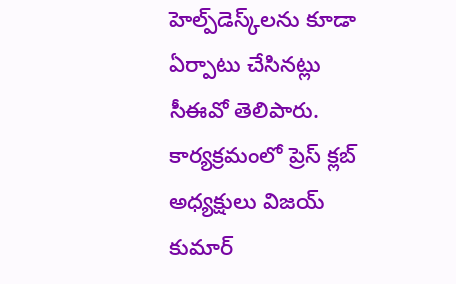హెల్ప్‌డెస్క్‌లను కూడా ఏర్పాటు చేసినట్లు సీఈవో తెలిపారు. కార్యక్రమంలో ప్రెస్ క్లబ్ అధ్యక్షులు విజయ్ కుమార్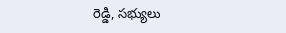రెడ్డి, సభ్యులు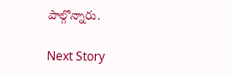పాల్గొన్నారు.

Next Story